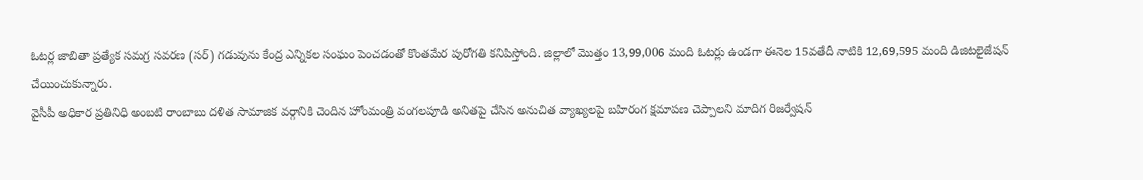ఓటర్ల జాబితా ప్రత్యేక సమగ్ర సవరణ (సర్) గడువును కేంద్ర ఎన్నికల సంఘం పెంచడంతో కొంతమేర పురోగతి కనిపిస్తోంది. జిల్లాలో మొత్తం 13,99,006 మంది ఓటర్లు ఉండగా ఈనెల 15వతేదీ నాటికి 12,69,595 మంది డిజిటలైజేషన్ చేయించుకున్నారు.
వైసీపీ అధికార ప్రతినిధి అంబటి రాంబాబు దళిత సామాజిక వర్గానికి చెందిన హోంమంత్రి వంగలపూడి అనితపై చేసిన అనుచిత వ్యాఖ్యలపై బహిరంగ క్షమాపణ చెప్పాలని మాదిగ రిజర్వేషన్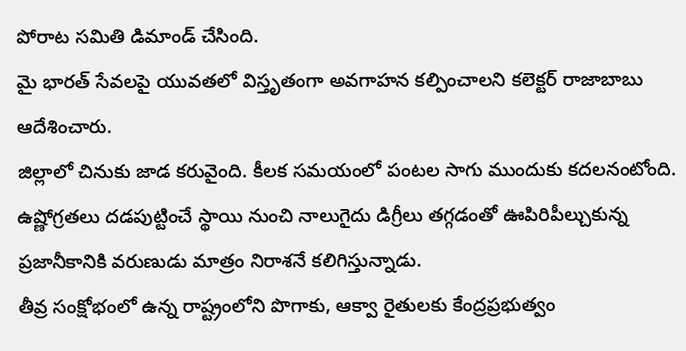పోరాట సమితి డిమాండ్ చేసింది.
మై భారత్ సేవలపై యువతలో విస్తృతంగా అవగాహన కల్పించాలని కలెక్టర్ రాజాబాబు ఆదేశించారు.
జిల్లాలో చినుకు జాడ కరువైంది. కీలక సమయంలో పంటల సాగు ముందుకు కదలనంటోంది. ఉష్ణోగ్రతలు దడపుట్టించే స్థాయి నుంచి నాలుగైదు డిగ్రీలు తగ్గడంతో ఊపిరిపీల్చుకున్న ప్రజానీకానికి వరుణుడు మాత్రం నిరాశనే కలిగిస్తున్నాడు.
తీవ్ర సంక్షోభంలో ఉన్న రాష్ట్రంలోని పొగాకు, ఆక్వా రైతులకు కేంద్రప్రభుత్వం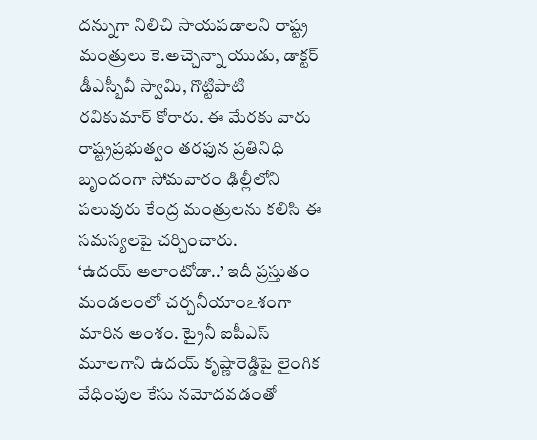దన్నుగా నిలిచి సాయపడాలని రాష్ట్ర మంత్రులు కె.అచ్చెన్నా యుడు, డాక్టర్ డీఎస్బీవీ స్వామి, గొట్టిపాటి రవికుమార్ కోరారు. ఈ మేరకు వారు రాష్ట్రప్రభుత్వం తరఫున ప్రతినిధి బృందంగా సోమవారం ఢిల్లీలోని పలువురు కేంద్ర మంత్రులను కలిసి ఈ సమస్యలపై చర్చించారు.
‘ఉదయ్ అలాంటోడా..’ ఇదీ ప్రస్తుతం మండలంలో చర్చనీయాంఽశంగా మారిన అంశం. ట్రైనీ ఐపీఎస్ మూలగాని ఉదయ్ కృష్ణారెడ్డిపై లైంగిక వేధింపుల కేసు నమోదవడంతో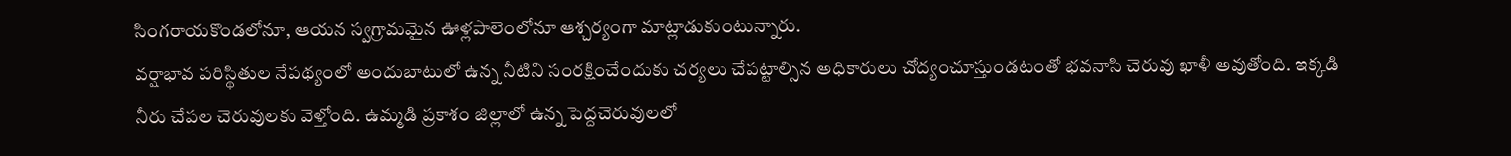సింగరాయకొండలోనూ, ఆయన స్వగ్రామమైన ఊళ్లపాలెంలోనూ ఆశ్చర్యంగా మాట్లాడుకుంటున్నారు.
వర్షాభావ పరిస్థితుల నేపథ్యంలో అందుబాటులో ఉన్న నీటిని సంరక్షించేందుకు చర్యలు చేపట్టాల్సిన అధికారులు చోద్యంచూస్తుండటంతో భవనాసి చెరువు ఖాళీ అవుతోంది. ఇక్కడి నీరు చేపల చెరువులకు వెళ్తోంది. ఉమ్మడి ప్రకాశం జిల్లాలో ఉన్న పెద్దచెరువులలో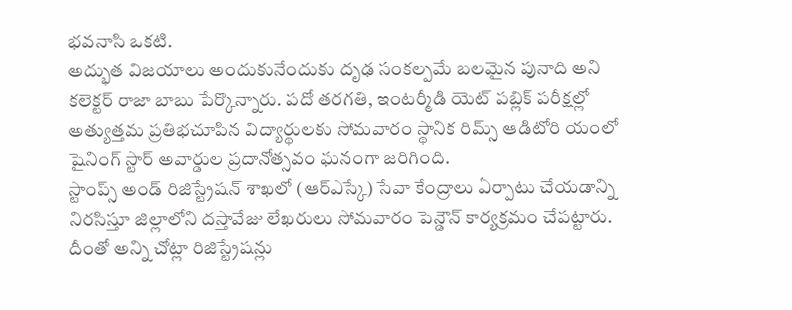భవనాసి ఒకటి.
అద్భుత విజయాలు అందుకునేందుకు దృఢ సంకల్పమే బలమైన పునాది అని కలెక్టర్ రాజా బాబు పేర్కొన్నారు. పదో తరగతి, ఇంటర్మీడి యెట్ పబ్లిక్ పరీక్షల్లో అత్యుత్తమ ప్రతిభచూపిన విద్యార్థులకు సోమవారం స్థానిక రిమ్స్ ఆడిటోరి యంలో షైనింగ్ స్టార్ అవార్డుల ప్రదానోత్సవం ఘనంగా జరిగింది.
స్టాంప్స్ అండ్ రిజిస్ట్రేషన్ శాఖలో (ఆర్ఎస్కే) సేవా కేంద్రాలు ఏర్పాటు చేయడాన్ని నిరసిస్తూ జిల్లాలోని దస్తావేజు లేఖరులు సోమవారం పెన్డౌన్ కార్యక్రమం చేపట్టారు. దీంతో అన్ని చోట్లా రిజిస్ట్రేషన్లు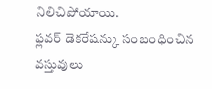నిలిచిపోయాయి.
ఫ్లవర్ డెకరేషన్కు సంబంధించిన వస్తువులు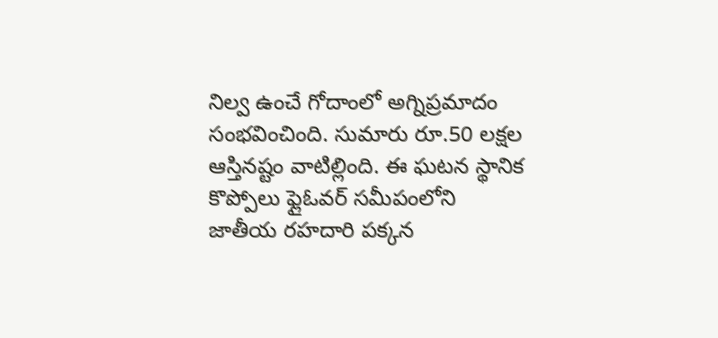నిల్వ ఉంచే గోదాంలో అగ్నిప్రమాదం సంభవించింది. సుమారు రూ.50 లక్షల ఆస్తినష్టం వాటిల్లింది. ఈ ఘటన స్థానిక కొప్పోలు ఫ్లైఓవర్ సమీపంలోని జాతీయ రహదారి పక్కన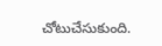చోటుచేసుకుంది.